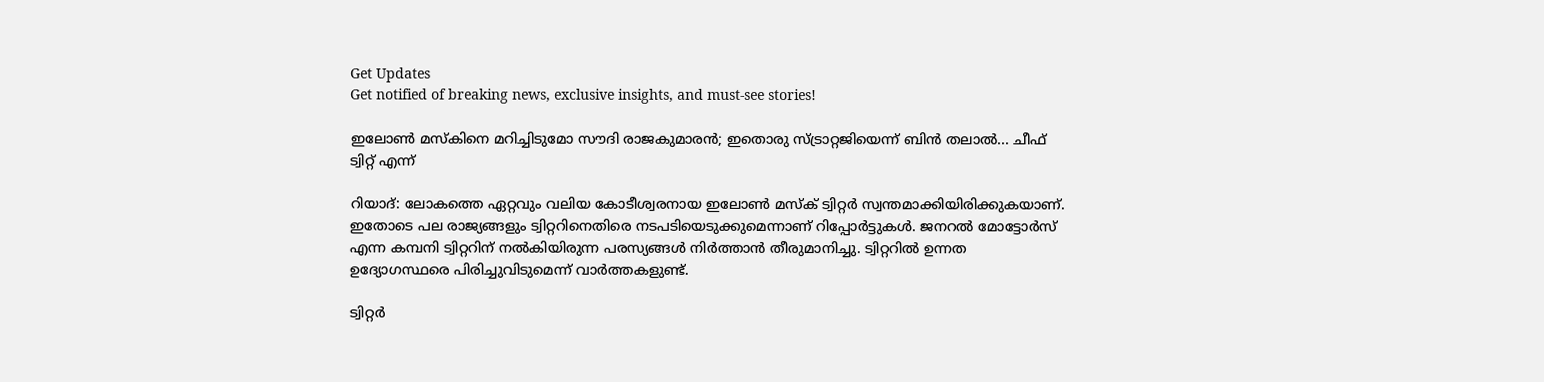Get Updates
Get notified of breaking news, exclusive insights, and must-see stories!

ഇലോണ്‍ മസ്‌കിനെ മറിച്ചിടുമോ സൗദി രാജകുമാരന്‍; ഇതൊരു സ്ട്രാറ്റജിയെന്ന് ബിന്‍ തലാല്‍... ചീഫ് ട്വിറ്റ് എന്ന്

റിയാദ്: ലോകത്തെ ഏറ്റവും വലിയ കോടീശ്വരനായ ഇലോണ്‍ മസ്‌ക് ട്വിറ്റര്‍ സ്വന്തമാക്കിയിരിക്കുകയാണ്. ഇതോടെ പല രാജ്യങ്ങളും ട്വിറ്ററിനെതിരെ നടപടിയെടുക്കുമെന്നാണ് റിപ്പോര്‍ട്ടുകള്‍. ജനറല്‍ മോട്ടോര്‍സ് എന്ന കമ്പനി ട്വിറ്ററിന് നല്‍കിയിരുന്ന പരസ്യങ്ങള്‍ നിര്‍ത്താന്‍ തീരുമാനിച്ചു. ട്വിറ്ററില്‍ ഉന്നത ഉദ്യോഗസ്ഥരെ പിരിച്ചുവിടുമെന്ന് വാര്‍ത്തകളുണ്ട്.

ട്വിറ്റര്‍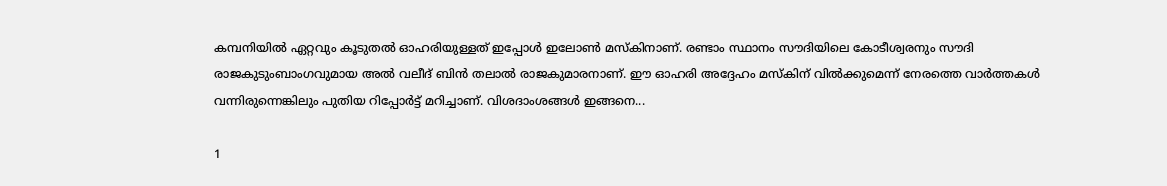കമ്പനിയില്‍ ഏറ്റവും കൂടുതല്‍ ഓഹരിയുള്ളത് ഇപ്പോള്‍ ഇലോണ്‍ മസ്‌കിനാണ്. രണ്ടാം സ്ഥാനം സൗദിയിലെ കോടീശ്വരനും സൗദി രാജകുടുംബാംഗവുമായ അല്‍ വലീദ് ബിന്‍ തലാല്‍ രാജകുമാരനാണ്. ഈ ഓഹരി അദ്ദേഹം മസ്‌കിന് വില്‍ക്കുമെന്ന് നേരത്തെ വാര്‍ത്തകള്‍ വന്നിരുന്നെങ്കിലും പുതിയ റിപ്പോര്‍ട്ട് മറിച്ചാണ്. വിശദാംശങ്ങള്‍ ഇങ്ങനെ...

1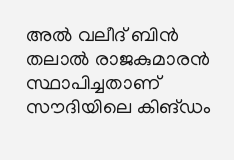അല്‍ വലീദ് ബിന്‍ തലാല്‍ രാജകുമാരന്‍ സ്ഥാപിച്ചതാണ് സൗദിയിലെ കിങ്ഡം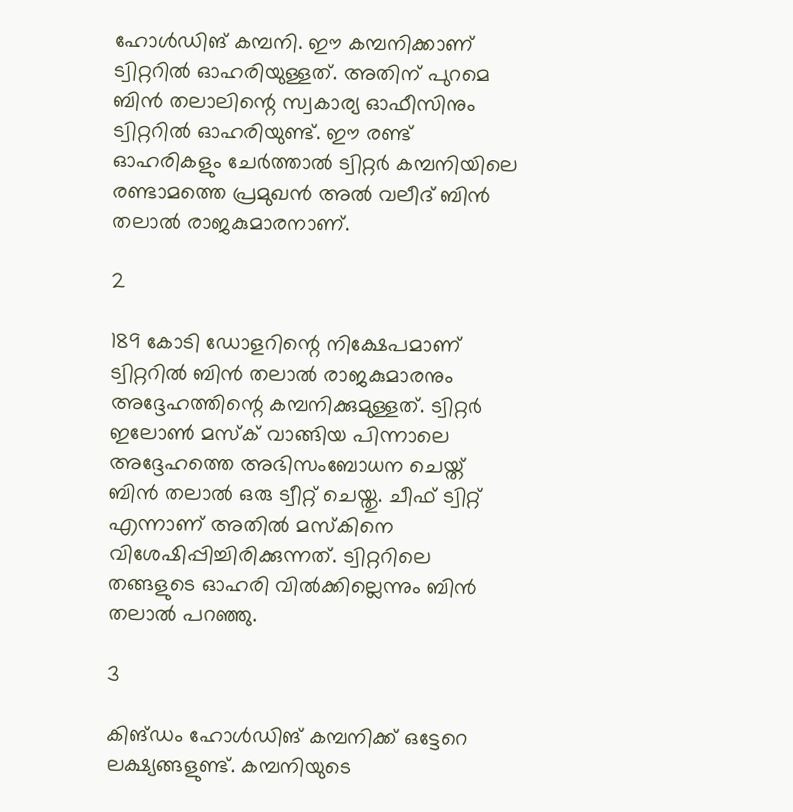ഹോള്‍ഡിങ് കമ്പനി. ഈ കമ്പനിക്കാണ് ട്വിറ്ററില്‍ ഓഹരിയുള്ളത്. അതിന് പുറമെ ബിന്‍ തലാലിന്റെ സ്വകാര്യ ഓഫീസിനും ട്വിറ്ററില്‍ ഓഹരിയുണ്ട്. ഈ രണ്ട് ഓഹരികളും ചേര്‍ത്താല്‍ ട്വിറ്റര്‍ കമ്പനിയിലെ രണ്ടാമത്തെ പ്രമുഖന്‍ അല്‍ വലീദ് ബിന്‍ തലാല്‍ രാജകുമാരനാണ്.

2

189 കോടി ഡോളറിന്റെ നിക്ഷേപമാണ് ട്വിറ്ററില്‍ ബിന്‍ തലാല്‍ രാജകുമാരനും അദ്ദേഹത്തിന്റെ കമ്പനിക്കുമുള്ളത്. ട്വിറ്റര്‍ ഇലോണ്‍ മസ്‌ക് വാങ്ങിയ പിന്നാലെ അദ്ദേഹത്തെ അഭിസംബോധന ചെയ്ത് ബിന്‍ തലാല്‍ ഒരു ട്വീറ്റ് ചെയ്തു. ചീഫ് ട്വിറ്റ് എന്നാണ് അതില്‍ മസ്‌കിനെ വിശേഷിപ്പിച്ചിരിക്കുന്നത്. ട്വിറ്ററിലെ തങ്ങളുടെ ഓഹരി വില്‍ക്കില്ലെന്നും ബിന്‍ തലാല്‍ പറഞ്ഞു.

3

കിങ്ഡം ഹോള്‍ഡിങ് കമ്പനിക്ക് ഒട്ടേറെ ലക്ഷ്യങ്ങളുണ്ട്. കമ്പനിയുടെ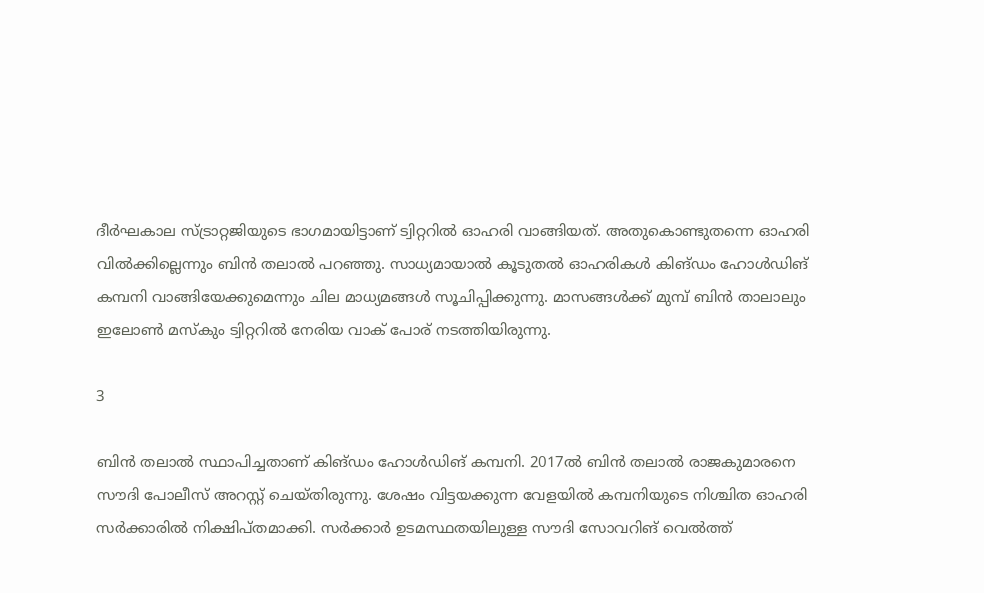ദീര്‍ഘകാല സ്ട്രാറ്റജിയുടെ ഭാഗമായിട്ടാണ് ട്വിറ്ററില്‍ ഓഹരി വാങ്ങിയത്. അതുകൊണ്ടുതന്നെ ഓഹരി വില്‍ക്കില്ലെന്നും ബിന്‍ തലാല്‍ പറഞ്ഞു. സാധ്യമായാല്‍ കൂടുതല്‍ ഓഹരികള്‍ കിങ്ഡം ഹോള്‍ഡിങ് കമ്പനി വാങ്ങിയേക്കുമെന്നും ചില മാധ്യമങ്ങള്‍ സൂചിപ്പിക്കുന്നു. മാസങ്ങള്‍ക്ക് മുമ്പ് ബിന്‍ താലാലും ഇലോണ്‍ മസ്‌കും ട്വിറ്ററില്‍ നേരിയ വാക് പോര് നടത്തിയിരുന്നു.

3

ബിന്‍ തലാല്‍ സ്ഥാപിച്ചതാണ് കിങ്ഡം ഹോള്‍ഡിങ് കമ്പനി. 2017ല്‍ ബിന്‍ തലാല്‍ രാജകുമാരനെ സൗദി പോലീസ് അറസ്റ്റ് ചെയ്തിരുന്നു. ശേഷം വിട്ടയക്കുന്ന വേളയില്‍ കമ്പനിയുടെ നിശ്ചിത ഓഹരി സര്‍ക്കാരില്‍ നിക്ഷിപ്തമാക്കി. സര്‍ക്കാര്‍ ഉടമസ്ഥതയിലുള്ള സൗദി സോവറിങ് വെല്‍ത്ത്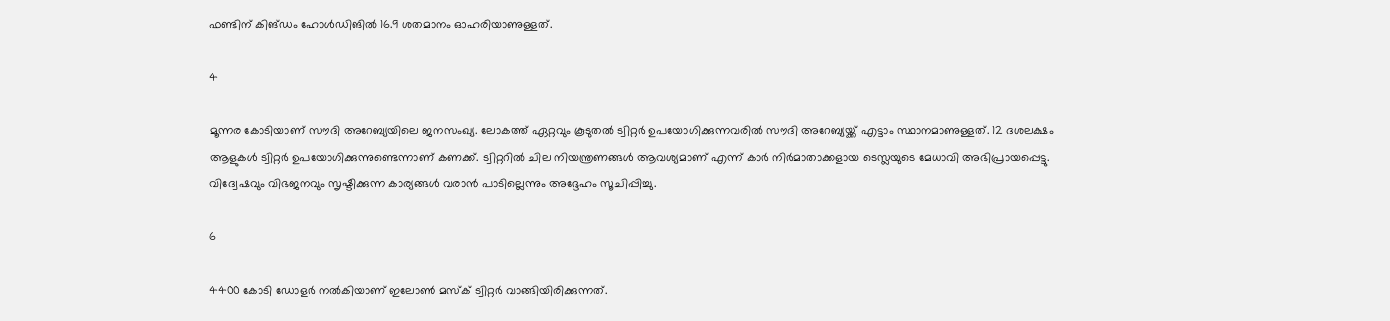ഫണ്ടിന് കിങ്ഡം ഹോള്‍ഡിങില്‍ 16.9 ശതമാനം ഓഹരിയാണുള്ളത്.

4

മൂന്നര കോടിയാണ് സൗദി അറേബ്യയിലെ ജനസംഖ്യ. ലോകത്ത് ഏറ്റവും കൂടുതല്‍ ട്വിറ്റര്‍ ഉപയോഗിക്കുന്നവരില്‍ സൗദി അറേബ്യയ്ക്ക് എട്ടാം സ്ഥാനമാണുള്ളത്. 12 ദശലക്ഷം ആളുകള്‍ ട്വിറ്റര്‍ ഉപയോഗിക്കുന്നുണ്ടെന്നാണ് കണക്ക്. ട്വിറ്ററില്‍ ചില നിയന്ത്രണങ്ങള്‍ ആവശ്യമാണ് എന്ന് കാര്‍ നിര്‍മാതാക്കളായ ടെസ്ലയുടെ മേധാവി അഭിപ്രായപ്പെട്ടു. വിദ്വേഷവും വിഭജനവും സൃഷ്ടിക്കുന്ന കാര്യങ്ങള്‍ വരാന്‍ പാടില്ലെന്നും അദ്ദേഹം സൂചിപ്പിച്ചു.

6

4400 കോടി ഡോളര്‍ നല്‍കിയാണ് ഇലോണ്‍ മസ്‌ക് ട്വിറ്റര്‍ വാങ്ങിയിരിക്കുന്നത്.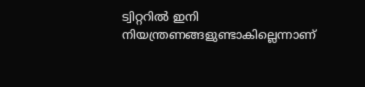ട്വിറ്ററില്‍ ഇനി നിയന്ത്രണങ്ങളുണ്ടാകില്ലെന്നാണ്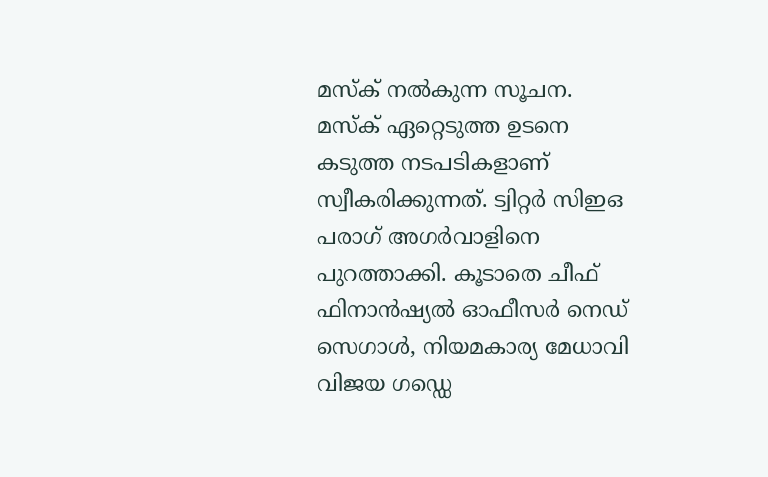മസ്‌ക് നല്‍കുന്ന സൂചന. മസ്‌ക് ഏറ്റെടുത്ത ഉടനെ കടുത്ത നടപടികളാണ് സ്വീകരിക്കുന്നത്. ട്വിറ്റര്‍ സിഇഒ പരാഗ് അഗര്‍വാളിനെ പുറത്താക്കി. കൂടാതെ ചീഫ് ഫിനാന്‍ഷ്യല്‍ ഓഫീസര്‍ നെഡ് സെഗാള്‍, നിയമകാര്യ മേധാവി വിജയ ഗഡ്ഡെ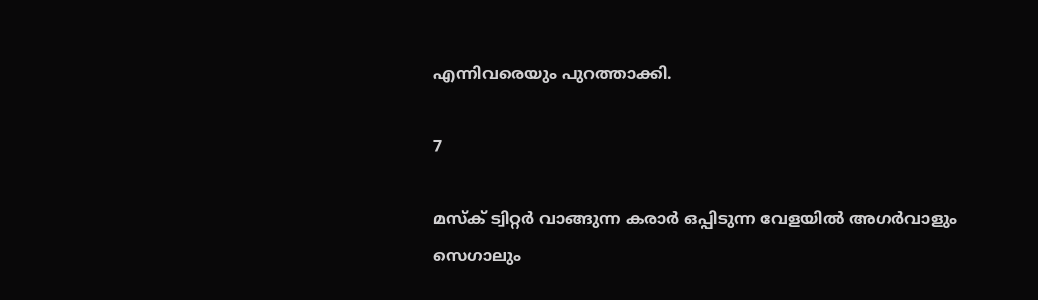എന്നിവരെയും പുറത്താക്കി.

7

മസ്‌ക് ട്വിറ്റര്‍ വാങ്ങുന്ന കരാര്‍ ഒപ്പിടുന്ന വേളയില്‍ അഗര്‍വാളും സെഗാലും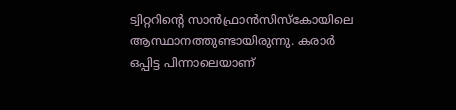ട്വിറ്ററിന്റെ സാന്‍ഫ്രാന്‍സിസ്‌കോയിലെ ആസ്ഥാനത്തുണ്ടായിരുന്നു. കരാര്‍ ഒപ്പിട്ട പിന്നാലെയാണ്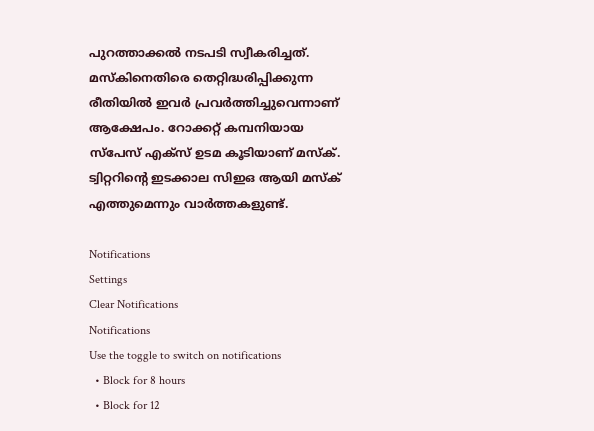പുറത്താക്കല്‍ നടപടി സ്വീകരിച്ചത്. മസ്‌കിനെതിരെ തെറ്റിദ്ധരിപ്പിക്കുന്ന രീതിയില്‍ ഇവര്‍ പ്രവര്‍ത്തിച്ചുവെന്നാണ് ആക്ഷേപം. റോക്കറ്റ് കമ്പനിയായ സ്‌പേസ് എക്‌സ് ഉടമ കൂടിയാണ് മസ്‌ക്. ട്വിറ്ററിന്റെ ഇടക്കാല സിഇഒ ആയി മസ്‌ക് എത്തുമെന്നും വാര്‍ത്തകളുണ്ട്.

Notifications
Settings
Clear Notifications
Notifications
Use the toggle to switch on notifications
  • Block for 8 hours
  • Block for 12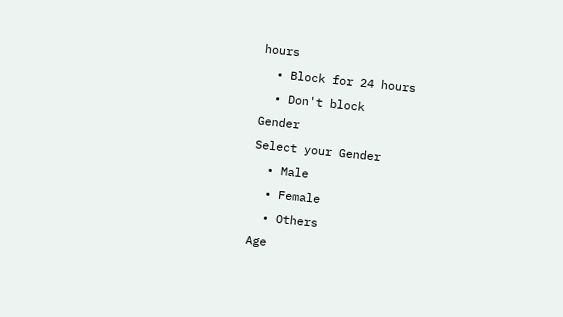hours
  • Block for 24 hours
  • Don't block
Gender
Select your Gender
  • Male
  • Female
  • Others
Age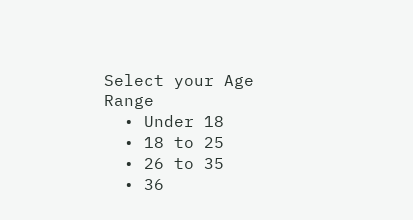Select your Age Range
  • Under 18
  • 18 to 25
  • 26 to 35
  • 36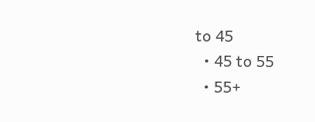to 45
  • 45 to 55
  • 55+